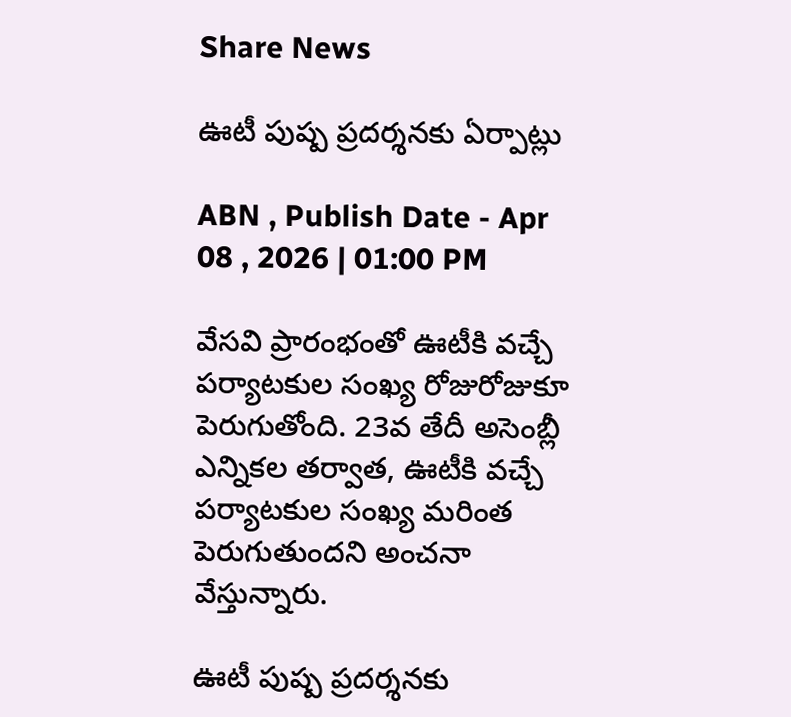Share News

ఊటీ పుష్ప ప్రదర్శనకు ఏర్పాట్లు

ABN , Publish Date - Apr 08 , 2026 | 01:00 PM

వేసవి ప్రారంభంతో ఊటీకి వచ్చే పర్యాటకుల సంఖ్య రోజురోజుకూ పెరుగుతోంది. 23వ తేదీ అసెంబ్లీ ఎన్నికల తర్వాత, ఊటీకి వచ్చే పర్యాటకుల సంఖ్య మరింత పెరుగుతుందని అంచనా వేస్తున్నారు.

ఊటీ పుష్ప ప్రదర్శనకు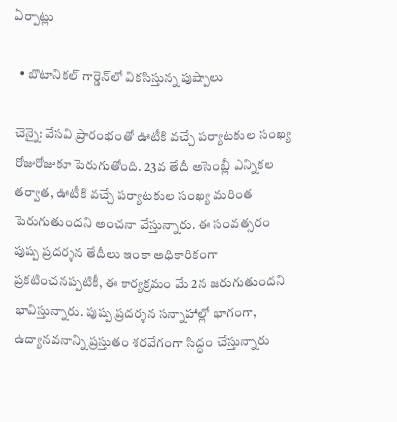ఏర్పాట్లు

  • బొటానికల్‌ గార్డెన్‌లో వికసిస్తున్న పుష్పాలు

చెన్నై: వేసవి ప్రారంభంతో ఊటీకి వచ్చే పర్యాటకుల సంఖ్య రోజురోజుకూ పెరుగుతోంది. 23వ తేదీ అసెంబ్లీ ఎన్నికల తర్వాత, ఊటీకి వచ్చే పర్యాటకుల సంఖ్య మరింత పెరుగుతుందని అంచనా వేస్తున్నారు. ఈ సంవత్సరం పుష్ప ప్రదర్శన తేదీలు ఇంకా అధికారికంగా ప్రకటించనప్పటికీ, ఈ కార్యక్రమం మే 2న జరుగుతుందని భావిస్తున్నారు. పుష్ప ప్రదర్శన సన్నాహాల్లో భాగంగా, ఉద్యానవనాన్ని ప్రస్తుతం శరవేగంగా సిద్ధం చేస్తున్నారు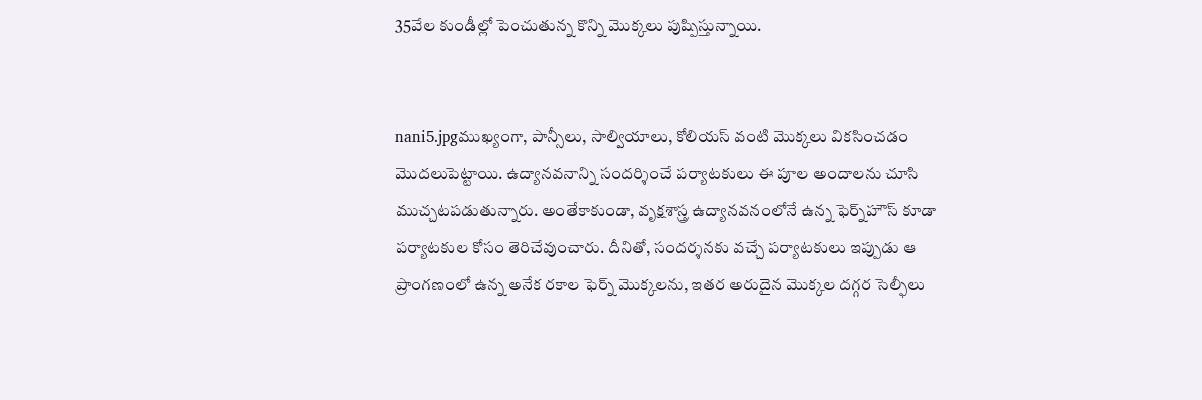35వేల కుండీల్లో పెంచుతున్న కొన్ని మొక్కలు పుష్పిస్తున్నాయి.


nani5.jpgముఖ్యంగా, పాన్సీలు, సాల్వియాలు, కోలియస్‌ వంటి మొక్కలు వికసించడం మొదలుపెట్టాయి. ఉద్యానవనాన్ని సందర్శించే పర్యాటకులు ఈ పూల అందాలను చూసి ముచ్చటపడుతున్నారు. అంతేకాకుండా, వృక్షశాస్త్ర ఉద్యానవనంలోనే ఉన్న ఫెర్న్‌హౌస్‌ కూడా పర్యాటకుల కోసం తెరిచేవుంచారు. దీనితో, సందర్శనకు వచ్చే పర్యాటకులు ఇప్పుడు ఆ ప్రాంగణంలో ఉన్న అనేక రకాల ఫెర్న్‌ మొక్కలను, ఇతర అరుదైన మొక్కల దగ్గర సెల్ఫీలు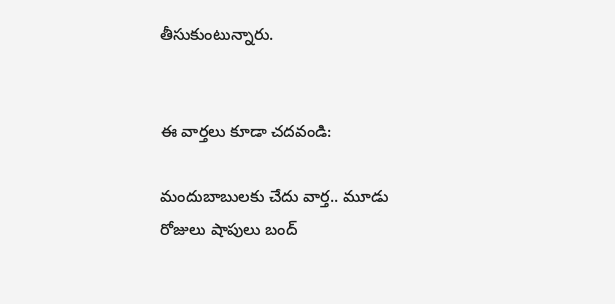తీసుకుంటున్నారు.


ఈ వార్తలు కూడా చదవండి:

మందుబాబులకు చేదు వార్త.. మూడు రోజులు షాపులు బంద్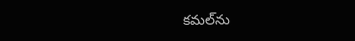కమల్‌ను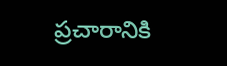ప్రచారానికి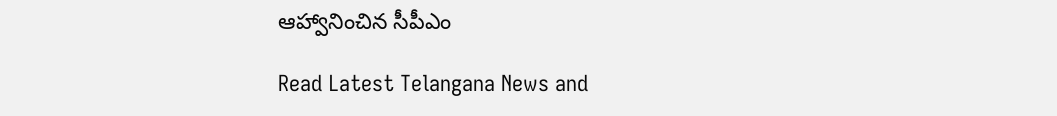ఆహ్వానించిన సీపీఎం

Read Latest Telangana News and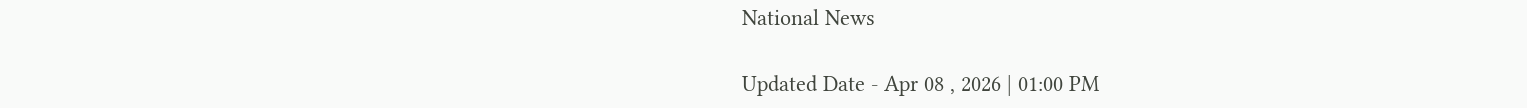National News

Updated Date - Apr 08 , 2026 | 01:00 PM